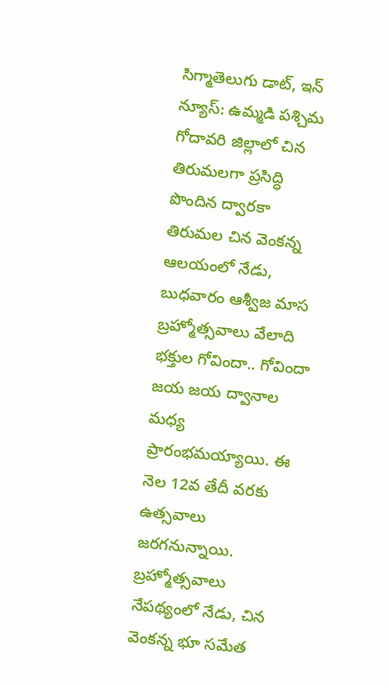సిగ్మాతెలుగు డాట్, ఇన్ న్యూస్: ఉమ్మడి పశ్చిమ గోదావరి జిల్లాలో చిన తిరుమలగా ప్రసిద్ధి పొందిన ద్వారకా తిరుమల చిన వెంకన్న ఆలయంలో నేడు, బుధవారం ఆశ్వీజ మాస బ్రహ్మోత్సవాలు వేలాది భక్తుల గోవిందా.. గోవిందా జయ జయ ద్వానాల మధ్య ప్రారంభమయ్యాయి. ఈ నెల 12వ తేదీ వరకు ఉత్సవాలు జరగనున్నాయి. బ్రహ్మోత్సవాలు నేపథ్యంలో నేడు, చిన వెంకన్న భూ సమేత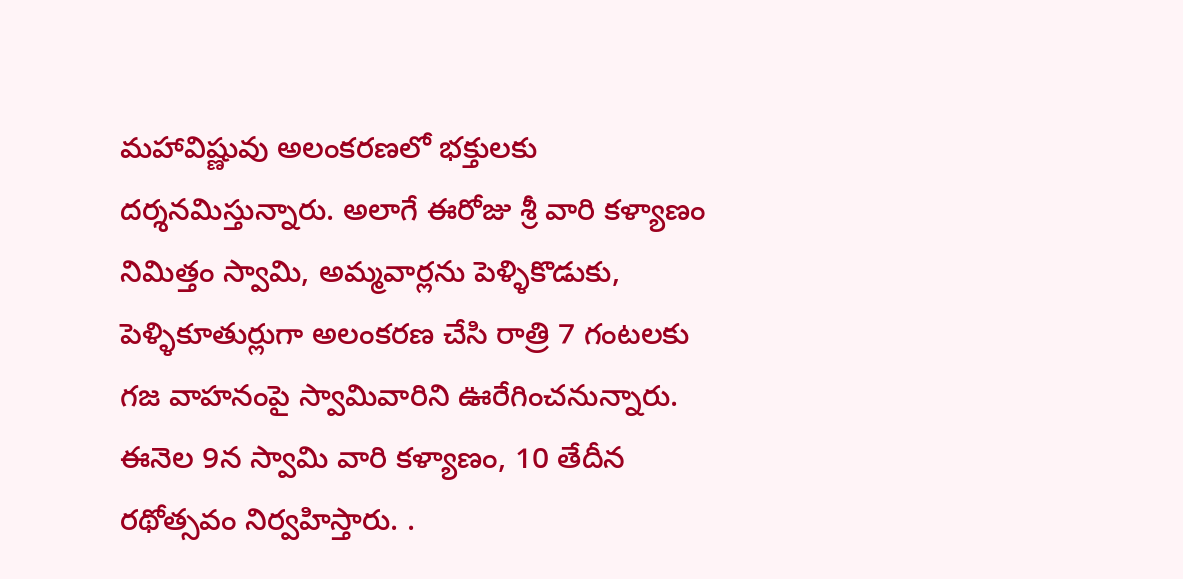మహావిష్ణువు అలంకరణలో భక్తులకు దర్శనమిస్తున్నారు. అలాగే ఈరోజు శ్రీ వారి కళ్యాణం నిమిత్తం స్వామి, అమ్మవార్లను పెళ్ళికొడుకు, పెళ్ళికూతుర్లుగా అలంకరణ చేసి రాత్రి 7 గంటలకు గజ వాహనంపై స్వామివారిని ఊరేగించనున్నారు. ఈనెల 9న స్వామి వారి కళ్యాణం, 10 తేదీన రథోత్సవం నిర్వహిస్తారు. .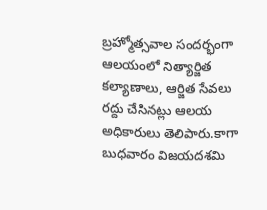బ్రహ్మోత్సవాల సందర్భంగా ఆలయంలో నిత్యార్జిత కల్యాణాలు, ఆర్జిత సేవలు రద్దు చేసినట్లు ఆలయ అధికారులు తెలిపారు.కాగా బుధవారం విజయదశమి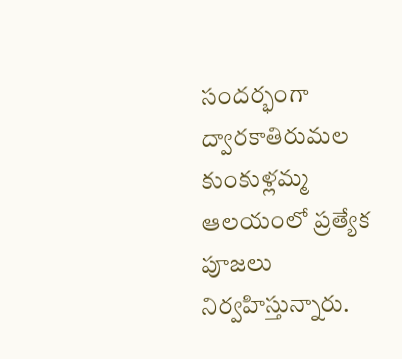సందర్భంగా ద్వారకాతిరుమల కుంకుళ్లమ్మ ఆలయంలో ప్రత్యేక పూజలు నిర్వహిస్తున్నారు.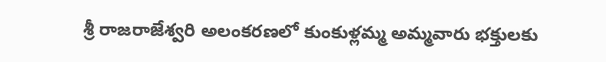శ్రీ రాజరాజేశ్వరి అలంకరణలో కుంకుళ్లమ్మ అమ్మవారు భక్తులకు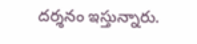దర్శనం ఇస్తున్నారు.